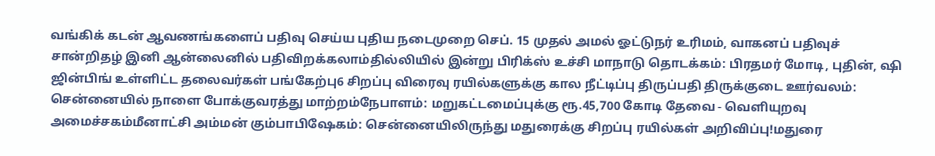வங்கிக் கடன் ஆவணங்களைப் பதிவு செய்ய புதிய நடைமுறை செப். 15 முதல் அமல் ஓட்டுநர் உரிமம், வாகனப் பதிவுச் சான்றிதழ் இனி ஆன்லைனில் பதிவிறக்கலாம்தில்லியில் இன்று பிரிக்ஸ் உச்சி மாநாடு தொடக்கம்: பிரதமர் மோடி, புதின், ஷி ஜின்பிங் உள்ளிட்ட தலைவர்கள் பங்கேற்பு6 சிறப்பு விரைவு ரயில்களுக்கு கால நீட்டிப்பு திருப்பதி திருக்குடை ஊர்வலம்: சென்னையில் நாளை போக்குவரத்து மாற்றம்நேபாளம்: மறுகட்டமைப்புக்கு ரூ.45,700 கோடி தேவை - வெளியுறவு அமைச்சகம்மீனாட்சி அம்மன் கும்பாபிஷேகம்: சென்னையிலிருந்து மதுரைக்கு சிறப்பு ரயில்கள் அறிவிப்பு!மதுரை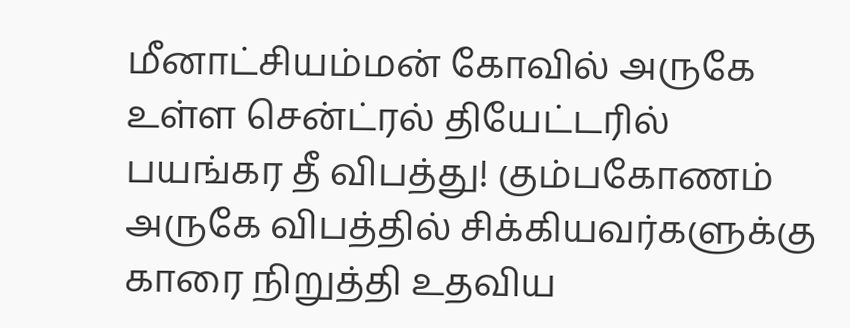மீனாட்சியம்மன் கோவில் அருகே உள்ள சென்ட்ரல் தியேட்டரில் பயங்கர தீ விபத்து! கும்பகோணம் அருகே விபத்தில் சிக்கியவர்களுக்கு காரை நிறுத்தி உதவிய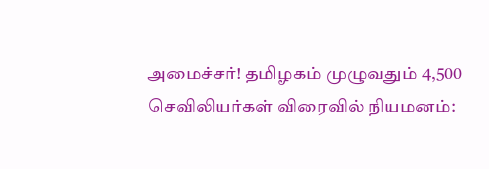அமைச்சர்! தமிழகம் முழுவதும் 4,500 செவிலியர்கள் விரைவில் நியமனம்: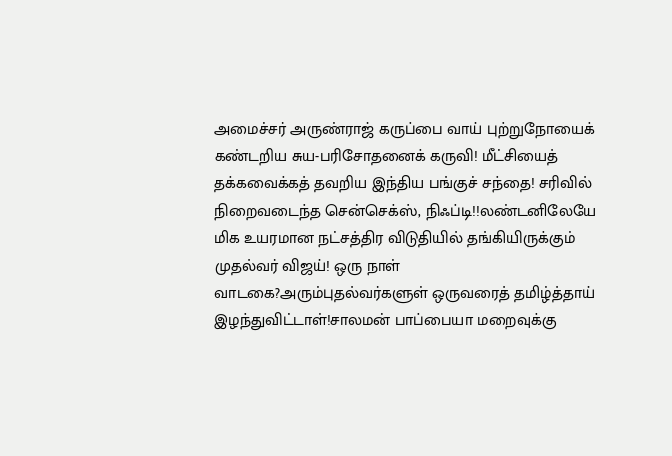அமைச்சர் அருண்ராஜ் கருப்பை வாய் புற்றுநோயைக் கண்டறிய சுய-பரிசோதனைக் கருவி! மீட்சியைத் தக்கவைக்கத் தவறிய இந்திய பங்குச் சந்தை! சரிவில் நிறைவடைந்த சென்செக்ஸ், நிஃப்டி!!லண்டனிலேயே மிக உயரமான நட்சத்திர விடுதியில் தங்கியிருக்கும் முதல்வர் விஜய்! ஒரு நாள் வாடகை?அரும்புதல்வர்களுள் ஒருவரைத் தமிழ்த்தாய் இழந்துவிட்டாள்!சாலமன் பாப்பையா மறைவுக்கு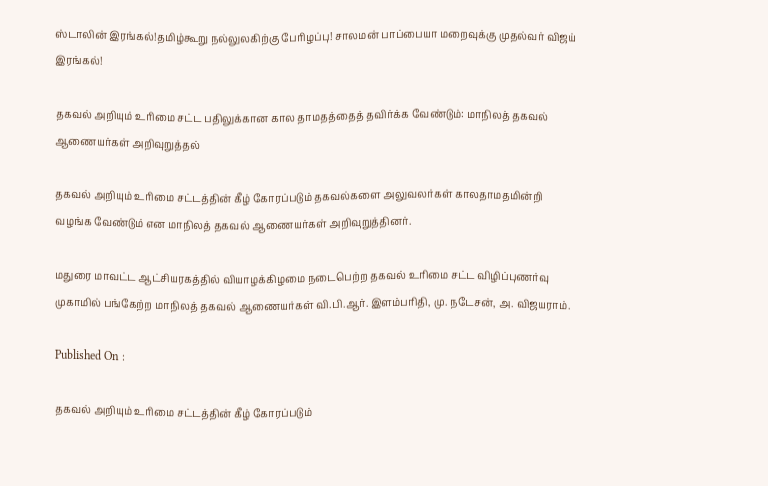ஸ்டாலின் இரங்கல்!தமிழ்கூறு நல்லுலகிற்கு பேரிழப்பு! சாலமன் பாப்பையா மறைவுக்கு முதல்வர் விஜய் இரங்கல்!

தகவல் அறியும் உரிமை சட்ட பதிலுக்கான கால தாமதத்தைத் தவிர்க்க வேண்டும்: மாநிலத் தகவல் ஆணையர்கள் அறிவுறுத்தல்

தகவல் அறியும் உரிமை சட்டத்தின் கீழ் கோரப்படும் தகவல்களை அலுவலர்கள் காலதாமதமின்றி வழங்க வேண்டும் என மாநிலத் தகவல் ஆணையர்கள் அறிவுறுத்தினர்.

மதுரை மாவட்ட ஆட்சியரகத்தில் வியாழக்கிழமை நடைபெற்ற தகவல் உரிமை சட்ட விழிப்புணர்வு முகாமில் பங்கேற்ற மாநிலத் தகவல் ஆணையர்கள் வி.பி.ஆர். இளம்பரிதி, மு. நடேசன், அ. விஜயராம்.

Published On :

தகவல் அறியும் உரிமை சட்டத்தின் கீழ் கோரப்படும்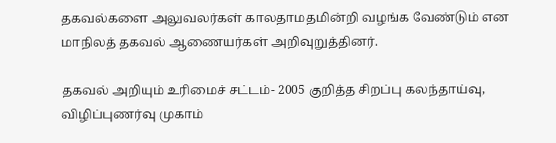தகவல்களை அலுவலர்கள் காலதாமதமின்றி வழங்க வேண்டும் என மாநிலத் தகவல் ஆணையர்கள் அறிவுறுத்தினர்.

தகவல் அறியும் உரிமைச் சட்டம்- 2005 குறித்த சிறப்பு கலந்தாய்வு, விழிப்புணர்வு முகாம்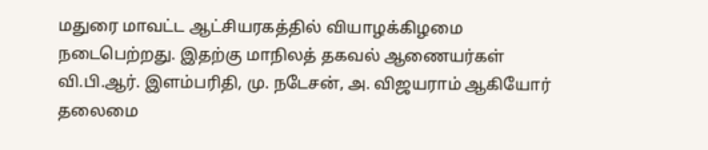மதுரை மாவட்ட ஆட்சியரகத்தில் வியாழக்கிழமை நடைபெற்றது. இதற்கு மாநிலத் தகவல் ஆணையர்கள் வி.பி.ஆர். இளம்பரிதி, மு. நடேசன், அ. விஜயராம் ஆகியோர் தலைமை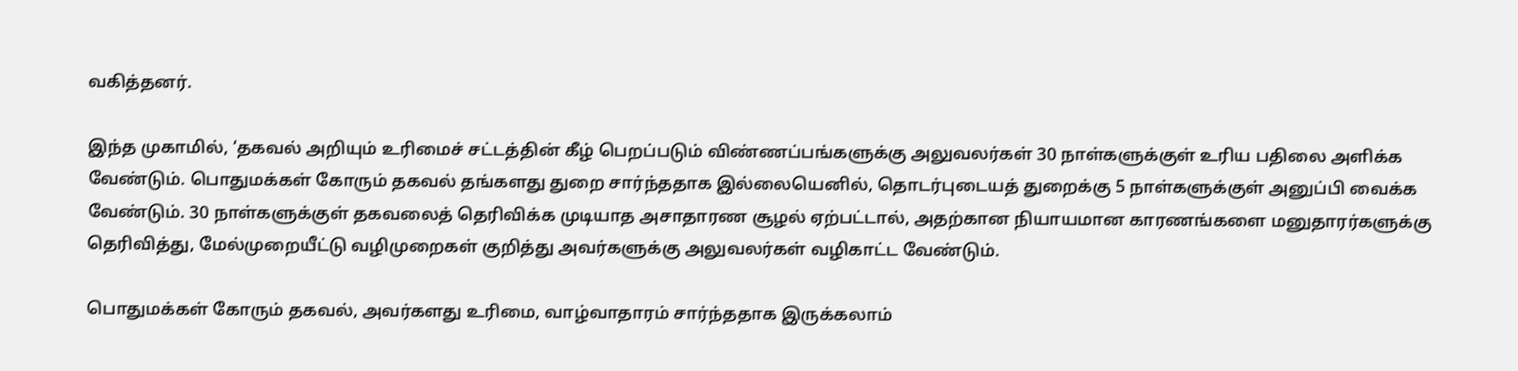வகித்தனர்.

இந்த முகாமில், ‘தகவல் அறியும் உரிமைச் சட்டத்தின் கீழ் பெறப்படும் விண்ணப்பங்களுக்கு அலுவலர்கள் 30 நாள்களுக்குள் உரிய பதிலை அளிக்க வேண்டும். பொதுமக்கள் கோரும் தகவல் தங்களது துறை சார்ந்ததாக இல்லையெனில், தொடர்புடையத் துறைக்கு 5 நாள்களுக்குள் அனுப்பி வைக்க வேண்டும். 30 நாள்களுக்குள் தகவலைத் தெரிவிக்க முடியாத அசாதாரண சூழல் ஏற்பட்டால், அதற்கான நியாயமான காரணங்களை மனுதாரர்களுக்கு தெரிவித்து, மேல்முறையீட்டு வழிமுறைகள் குறித்து அவர்களுக்கு அலுவலர்கள் வழிகாட்ட வேண்டும்.

பொதுமக்கள் கோரும் தகவல், அவர்களது உரிமை, வாழ்வாதாரம் சார்ந்ததாக இருக்கலாம்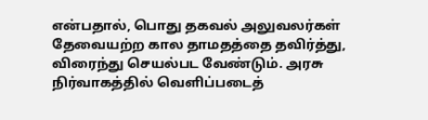என்பதால், பொது தகவல் அலுவலர்கள் தேவையற்ற கால தாமதத்தை தவிர்த்து, விரைந்து செயல்பட வேண்டும். அரசு நிர்வாகத்தில் வெளிப்படைத்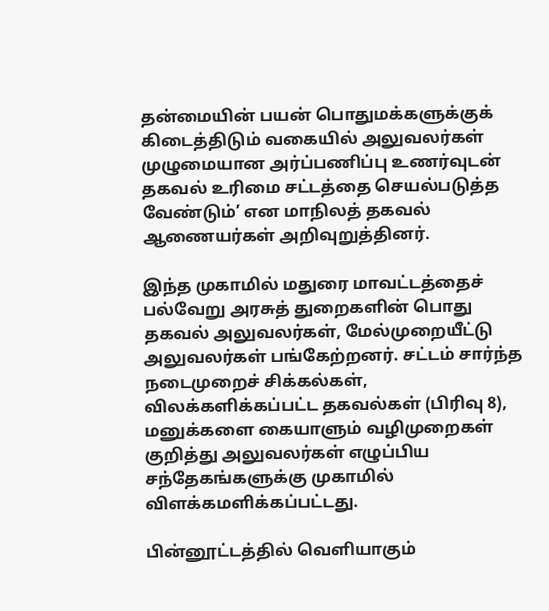தன்மையின் பயன் பொதுமக்களுக்குக் கிடைத்திடும் வகையில் அலுவலர்கள் முழுமையான அர்ப்பணிப்பு உணர்வுடன் தகவல் உரிமை சட்டத்தை செயல்படுத்த வேண்டும்’ என மாநிலத் தகவல் ஆணையர்கள் அறிவுறுத்தினர்.

இந்த முகாமில் மதுரை மாவட்டத்தைச் பல்வேறு அரசுத் துறைகளின் பொது தகவல் அலுவலர்கள், மேல்முறையீட்டு அலுவலர்கள் பங்கேற்றனர். சட்டம் சார்ந்த நடைமுறைச் சிக்கல்கள், விலக்களிக்கப்பட்ட தகவல்கள் (பிரிவு 8), மனுக்களை கையாளும் வழிமுறைகள் குறித்து அலுவலர்கள் எழுப்பிய சந்தேகங்களுக்கு முகாமில் விளக்கமளிக்கப்பட்டது.

பின்னூட்டத்தில் வெளியாகும்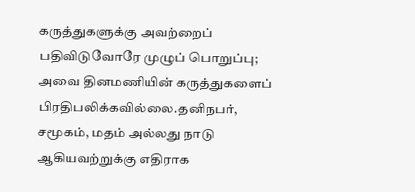கருத்துகளுக்கு அவற்றைப் பதிவிடுவோரே முழுப் பொறுப்பு; அவை தினமணியின் கருத்துகளைப் பிரதிபலிக்கவில்லை.தனிநபர், சமூகம், மதம் அல்லது நாடு ஆகியவற்றுக்கு எதிராக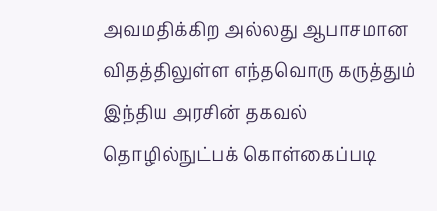அவமதிக்கிற அல்லது ஆபாசமான விதத்திலுள்ள எந்தவொரு கருத்தும் இந்திய அரசின் தகவல் தொழில்நுட்பக் கொள்கைப்படி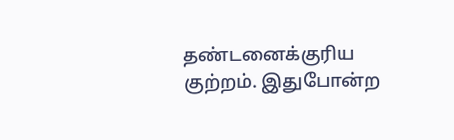தண்டனைக்குரிய குற்றம். இதுபோன்ற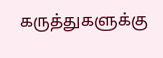கருத்துகளுக்கு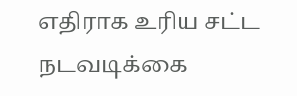எதிராக உரிய சட்ட நடவடிக்கை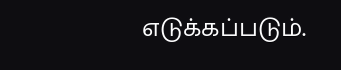எடுக்கப்படும்.